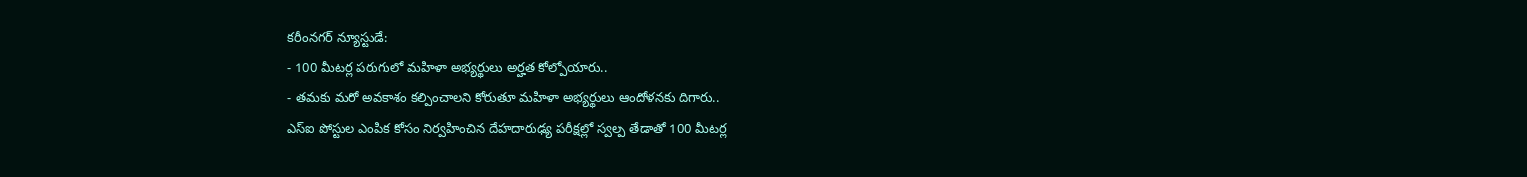కరీంనగర్ న్యూస్టుడే:
- 100 మీటర్ల పరుగులో మహిళా అభ్యర్థులు అర్హత కోల్పోయారు..
- తమకు మరో అవకాశం కల్పించాలని కోరుతూ మహిళా అభ్యర్థులు ఆందోళనకు దిగారు..
ఎస్ఐ పోస్టుల ఎంపిక కోసం నిర్వహించిన దేహదారుఢ్య పరీక్షల్లో స్వల్ప తేడాతో 100 మీటర్ల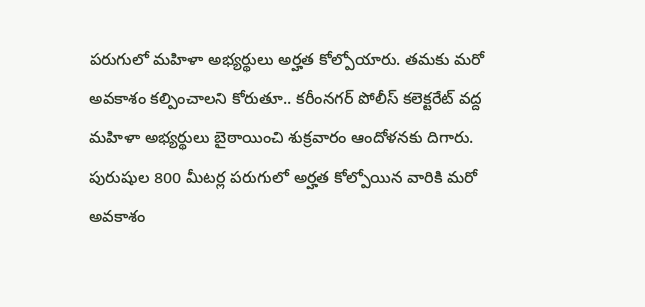పరుగులో మహిళా అభ్యర్థులు అర్హత కోల్పోయారు. తమకు మరో అవకాశం కల్పించాలని కోరుతూ.. కరీంనగర్ పోలీస్ కలెక్టరేట్ వద్ద మహిళా అభ్యర్థులు బైఠాయించి శుక్రవారం ఆందోళనకు దిగారు. పురుషుల 800 మీటర్ల పరుగులో అర్హత కోల్పోయిన వారికి మరో అవకాశం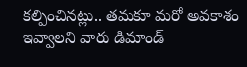కల్పించినట్లు.. తమకూ మరో అవకాశం ఇవ్వాలని వారు డిమాండ్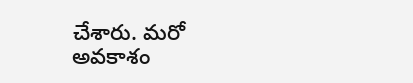చేశారు. మరో అవకాశం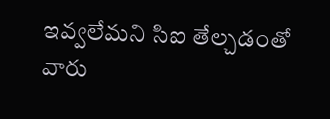ఇవ్వలేమని సిఐ తేల్చడంతో వారు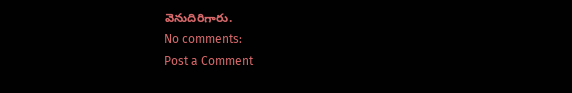వెనుదిరిగారు.
No comments:
Post a Comment